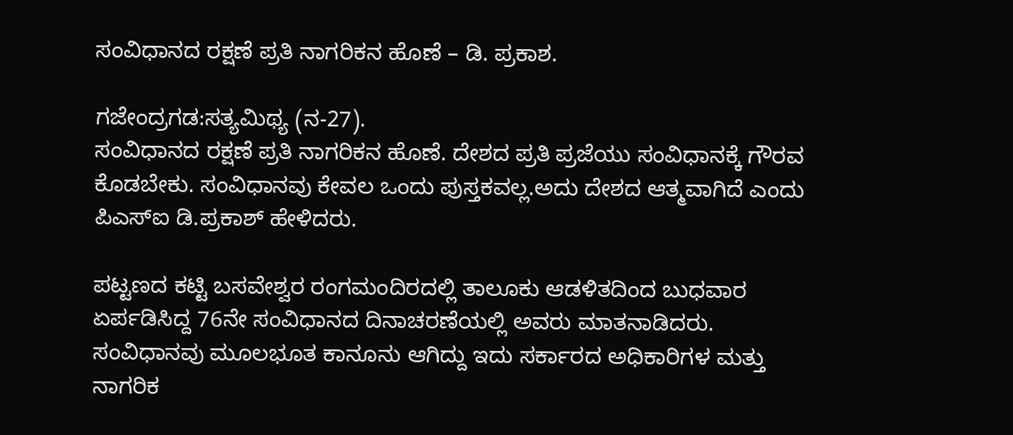ಸಂವಿಧಾನದ ರಕ್ಷಣೆ ಪ್ರತಿ ನಾಗರಿಕನ ಹೊಣೆ – ಡಿ. ಪ್ರಕಾಶ.

ಗಜೇಂದ್ರಗಡ:ಸತ್ಯಮಿಥ್ಯ (ನ-27).
ಸಂವಿಧಾನದ ರಕ್ಷಣೆ ಪ್ರತಿ ನಾಗರಿಕನ ಹೊಣೆ. ದೇಶದ ಪ್ರತಿ ಪ್ರಜೆಯು ಸಂವಿಧಾನಕ್ಕೆ ಗೌರವ ಕೊಡಬೇಕು. ಸಂವಿಧಾನವು ಕೇವಲ ಒಂದು ಪುಸ್ತಕವಲ್ಲ.ಅದು ದೇಶದ ಆತ್ಮವಾಗಿದೆ ಎಂದು ಪಿಎಸ್ಐ ಡಿ.ಪ್ರಕಾಶ್ ಹೇಳಿದರು.

ಪಟ್ಟಣದ ಕಟ್ಟಿ ಬಸವೇಶ್ವರ ರಂಗಮಂದಿರದಲ್ಲಿ ತಾಲೂಕು ಆಡಳಿತದಿಂದ ಬುಧವಾರ ಏರ್ಪಡಿಸಿದ್ದ 76ನೇ ಸಂವಿಧಾನದ ದಿನಾಚರಣೆಯಲ್ಲಿ ಅವರು ಮಾತನಾಡಿದರು. ಸಂವಿಧಾನವು ಮೂಲಭೂತ ಕಾನೂನು ಆಗಿದ್ದು ಇದು ಸರ್ಕಾರದ ಅಧಿಕಾರಿಗಳ ಮತ್ತು ನಾಗರಿಕ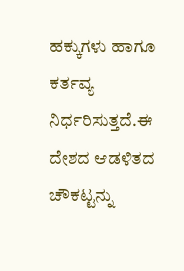ಹಕ್ಕುಗಳು ಹಾಗೂ ಕರ್ತವ್ಯ ನಿರ್ಧರಿಸುತ್ತದೆ.ಈ ದೇಶದ ಆಡಳಿತದ ಚೌಕಟ್ಟನ್ನು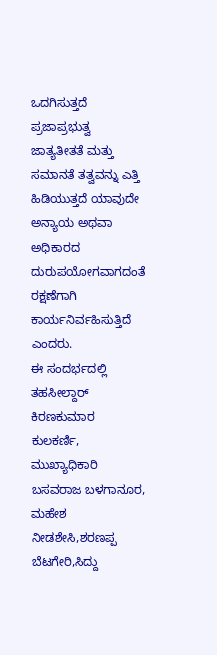ಒದಗಿಸುತ್ತದೆ ಪ್ರಜಾಪ್ರಭುತ್ವ ಜಾತ್ಯತೀತತೆ ಮತ್ತು ಸಮಾನತೆ ತತ್ವವನ್ನು ಎತ್ತಿ ಹಿಡಿಯುತ್ತದೆ ಯಾವುದೇ ಅನ್ಯಾಯ ಅಥವಾ ಅಧಿಕಾರದ ದುರುಪಯೋಗವಾಗದಂತೆ ರಕ್ಷಣೆಗಾಗಿ ಕಾರ್ಯನಿರ್ವಹಿಸುತ್ತಿದೆ ಎಂದರು.
ಈ ಸಂದರ್ಭದಲ್ಲಿ ತಹಸೀಲ್ದಾರ್ ಕಿರಣಕುಮಾರ ಕುಲಕರ್ಣಿ, ಮುಖ್ಯಾಧಿಕಾರಿ ಬಸವರಾಜ ಬಳಗಾನೂರ, ಮಹೇಶ ನೀಡಶೇಸಿ,ಶರಣಪ್ಪ ಬೆಟಗೇರಿ,ಸಿದ್ದು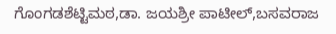ಗೊಂಗಡಶೆಟ್ಟಿಮಠ,ಡಾ. ಜಯಶ್ರೀ ಪಾಟೀಲ್,ಬಸವರಾಜ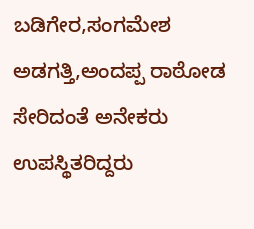ಬಡಿಗೇರ,ಸಂಗಮೇಶ ಅಡಗತ್ತಿ,ಅಂದಪ್ಪ ರಾಠೋಡ ಸೇರಿದಂತೆ ಅನೇಕರು ಉಪಸ್ಥಿತರಿದ್ದರು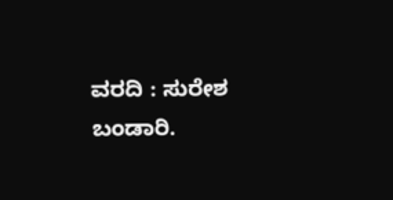ವರದಿ : ಸುರೇಶ ಬಂಡಾರಿ.